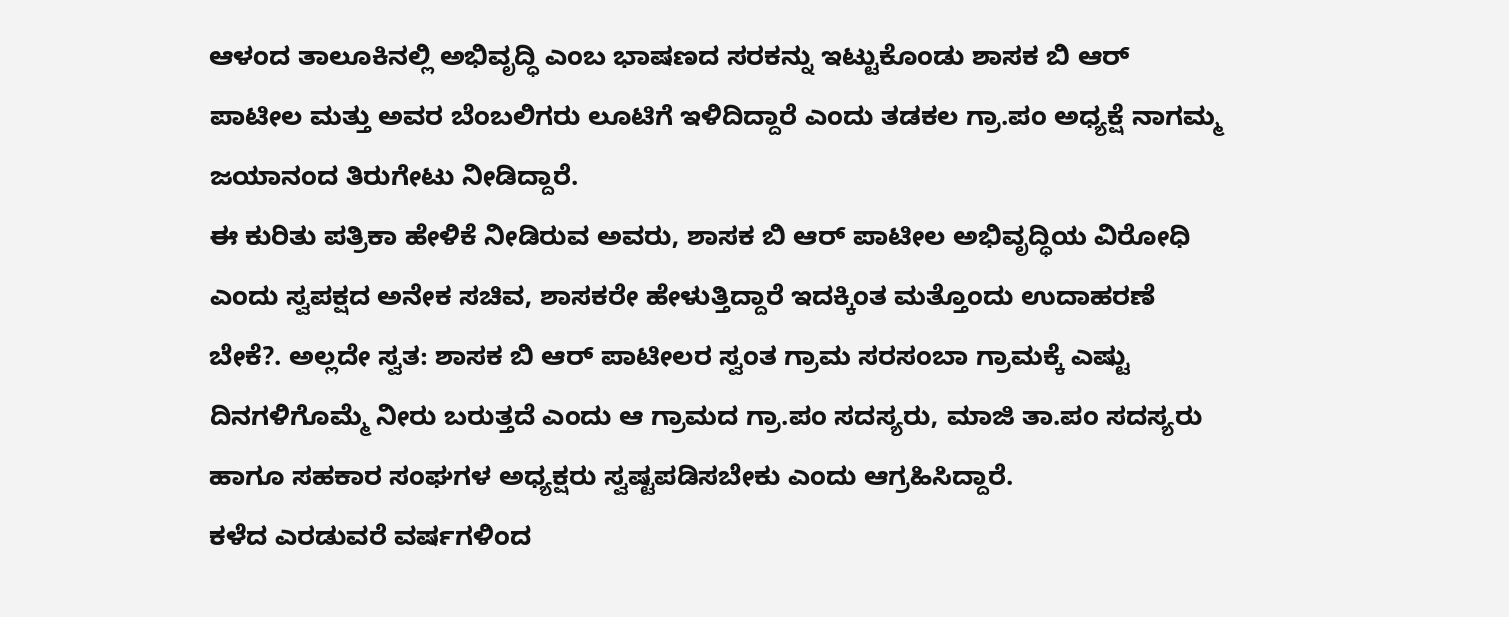ಆಳಂದ ತಾಲೂಕಿನಲ್ಲಿ ಅಭಿವೃದ್ಧಿ ಎಂಬ ಭಾಷಣದ ಸರಕನ್ನು ಇಟ್ಟುಕೊಂಡು ಶಾಸಕ ಬಿ ಆರ್ ಪಾಟೀಲ ಮತ್ತು ಅವರ ಬೆಂಬಲಿಗರು ಲೂಟಿಗೆ ಇಳಿದಿದ್ದಾರೆ ಎಂದು ತಡಕಲ ಗ್ರಾ.ಪಂ ಅಧ್ಯಕ್ಷೆ ನಾಗಮ್ಮ ಜಯಾನಂದ ತಿರುಗೇಟು ನೀಡಿದ್ದಾರೆ.
ಈ ಕುರಿತು ಪತ್ರಿಕಾ ಹೇಳಿಕೆ ನೀಡಿರುವ ಅವರು, ಶಾಸಕ ಬಿ ಆರ್ ಪಾಟೀಲ ಅಭಿವೃದ್ಧಿಯ ವಿರೋಧಿ ಎಂದು ಸ್ವಪಕ್ಷದ ಅನೇಕ ಸಚಿವ, ಶಾಸಕರೇ ಹೇಳುತ್ತಿದ್ದಾರೆ ಇದಕ್ಕಿಂತ ಮತ್ತೊಂದು ಉದಾಹರಣೆ ಬೇಕೆ?. ಅಲ್ಲದೇ ಸ್ವತ: ಶಾಸಕ ಬಿ ಆರ್ ಪಾಟೀಲರ ಸ್ವಂತ ಗ್ರಾಮ ಸರಸಂಬಾ ಗ್ರಾಮಕ್ಕೆ ಎಷ್ಟು ದಿನಗಳಿಗೊಮ್ಮೆ ನೀರು ಬರುತ್ತದೆ ಎಂದು ಆ ಗ್ರಾಮದ ಗ್ರಾ.ಪಂ ಸದಸ್ಯರು, ಮಾಜಿ ತಾ.ಪಂ ಸದಸ್ಯರು ಹಾಗೂ ಸಹಕಾರ ಸಂಘಗಳ ಅಧ್ಯಕ್ಷರು ಸ್ವಷ್ಟಪಡಿಸಬೇಕು ಎಂದು ಆಗ್ರಹಿಸಿದ್ದಾರೆ.
ಕಳೆದ ಎರಡುವರೆ ವರ್ಷಗಳಿಂದ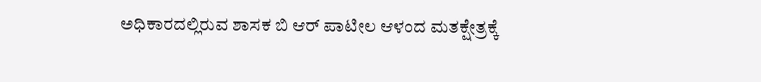ಅಧಿಕಾರದಲ್ಲಿರುವ ಶಾಸಕ ಬಿ ಆರ್ ಪಾಟೀಲ ಆಳಂದ ಮತಕ್ಷೇತ್ರಕ್ಕೆ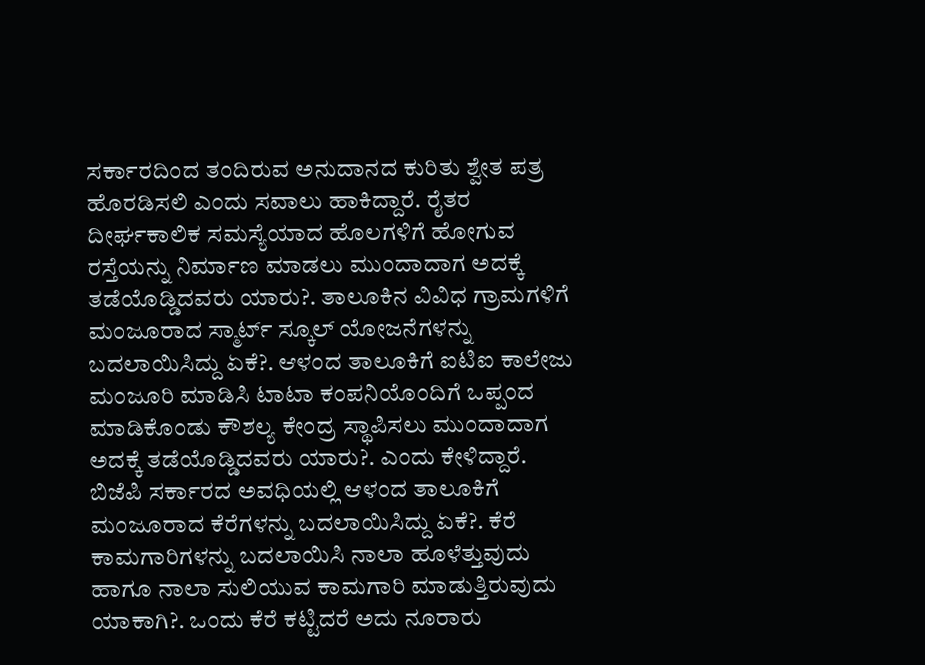ಸರ್ಕಾರದಿಂದ ತಂದಿರುವ ಅನುದಾನದ ಕುರಿತು ಶ್ವೇತ ಪತ್ರ ಹೊರಡಿಸಲಿ ಎಂದು ಸವಾಲು ಹಾಕಿದ್ದಾರೆ. ರೈತರ ದೀರ್ಘಕಾಲಿಕ ಸಮಸ್ಯೆಯಾದ ಹೊಲಗಳಿಗೆ ಹೋಗುವ ರಸ್ತೆಯನ್ನು ನಿರ್ಮಾಣ ಮಾಡಲು ಮುಂದಾದಾಗ ಅದಕ್ಕೆ ತಡೆಯೊಡ್ಡಿದವರು ಯಾರು?. ತಾಲೂಕಿನ ವಿವಿಧ ಗ್ರಾಮಗಳಿಗೆ ಮಂಜೂರಾದ ಸ್ಮಾರ್ಟ್ ಸ್ಕೂಲ್ ಯೋಜನೆಗಳನ್ನು ಬದಲಾಯಿಸಿದ್ದು ಏಕೆ?. ಆಳಂದ ತಾಲೂಕಿಗೆ ಐಟಿಐ ಕಾಲೇಜು ಮಂಜೂರಿ ಮಾಡಿಸಿ ಟಾಟಾ ಕಂಪನಿಯೊಂದಿಗೆ ಒಪ್ಪಂದ ಮಾಡಿಕೊಂಡು ಕೌಶಲ್ಯ ಕೇಂದ್ರ ಸ್ಥಾಪಿಸಲು ಮುಂದಾದಾಗ ಅದಕ್ಕೆ ತಡೆಯೊಡ್ಡಿದವರು ಯಾರು?. ಎಂದು ಕೇಳಿದ್ದಾರೆ.
ಬಿಜೆಪಿ ಸರ್ಕಾರದ ಅವಧಿಯಲ್ಲಿ ಆಳಂದ ತಾಲೂಕಿಗೆ ಮಂಜೂರಾದ ಕೆರೆಗಳನ್ನು ಬದಲಾಯಿಸಿದ್ದು ಏಕೆ?. ಕೆರೆ ಕಾಮಗಾರಿಗಳನ್ನು ಬದಲಾಯಿಸಿ ನಾಲಾ ಹೂಳೆತ್ತುವುದು ಹಾಗೂ ನಾಲಾ ಸುಲಿಯುವ ಕಾಮಗಾರಿ ಮಾಡುತ್ತಿರುವುದು ಯಾಕಾಗಿ?. ಒಂದು ಕೆರೆ ಕಟ್ಟಿದರೆ ಅದು ನೂರಾರು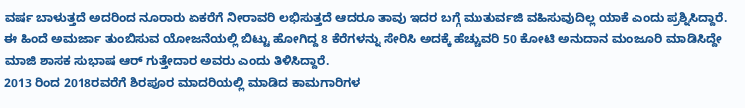ವರ್ಷ ಬಾಳುತ್ತದೆ ಅದರಿಂದ ನೂರಾರು ಏಕರೆಗೆ ನೀರಾವರಿ ಲಭಿಸುತ್ತದೆ ಆದರೂ ತಾವು ಇದರ ಬಗ್ಗೆ ಮುತುರ್ವಜಿ ವಹಿಸುವುದಿಲ್ಲ ಯಾಕೆ ಎಂದು ಪ್ರಶ್ನಿಸಿದ್ದಾರೆ.
ಈ ಹಿಂದೆ ಅಮರ್ಜಾ ತುಂಬಿಸುವ ಯೋಜನೆಯಲ್ಲಿ ಬಿಟ್ಟು ಹೋಗಿದ್ದ 8 ಕೆರೆಗಳನ್ನು ಸೇರಿಸಿ ಅದಕ್ಕೆ ಹೆಚ್ಚುವರಿ 50 ಕೋಟಿ ಅನುದಾನ ಮಂಜೂರಿ ಮಾಡಿಸಿದ್ದೇ ಮಾಜಿ ಶಾಸಕ ಸುಭಾಷ ಆರ್ ಗುತ್ತೇದಾರ ಅವರು ಎಂದು ತಿಳಿಸಿದ್ದಾರೆ.
2013 ರಿಂದ 2018ರವರೆಗೆ ಶಿರಪೂರ ಮಾದರಿಯಲ್ಲಿ ಮಾಡಿದ ಕಾಮಗಾರಿಗಳ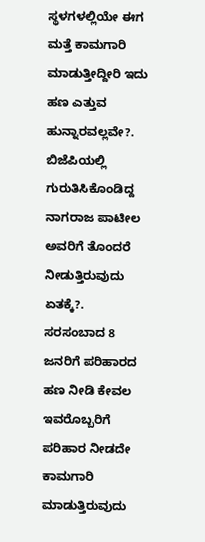ಸ್ಥಳಗಳಲ್ಲಿಯೇ ಈಗ ಮತ್ತೆ ಕಾಮಗಾರಿ ಮಾಡುತ್ತೀದ್ದೀರಿ ಇದು ಹಣ ಎತ್ತುವ ಹುನ್ನಾರವಲ್ಲವೇ?.
ಬಿಜೆಪಿಯಲ್ಲಿ ಗುರುತಿಸಿಕೊಂಡಿದ್ದ ನಾಗರಾಜ ಪಾಟೀಲ ಅವರಿಗೆ ತೊಂದರೆ ನೀಡುತ್ತಿರುವುದು ಏತಕ್ಕೆ?. ಸರಸಂಬಾದ 8 ಜನರಿಗೆ ಪರಿಹಾರದ ಹಣ ನೀಡಿ ಕೇವಲ ಇವರೊಬ್ಬರಿಗೆ ಪರಿಹಾರ ನೀಡದೇ ಕಾಮಗಾರಿ ಮಾಡುತ್ತಿರುವುದು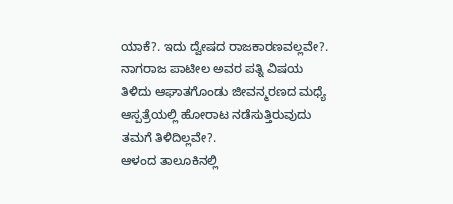ಯಾಕೆ?. ಇದು ದ್ವೇಷದ ರಾಜಕಾರಣವಲ್ಲವೇ?. ನಾಗರಾಜ ಪಾಟೀಲ ಅವರ ಪತ್ನಿ ವಿಷಯ ತಿಳಿದು ಆಘಾತಗೊಂಡು ಜೀವನ್ಮರಣದ ಮಧ್ಯೆ ಆಸ್ಪತ್ರೆಯಲ್ಲಿ ಹೋರಾಟ ನಡೆಸುತ್ತಿರುವುದು ತಮಗೆ ತಿಳಿದಿಲ್ಲವೇ?.
ಆಳಂದ ತಾಲೂಕಿನಲ್ಲಿ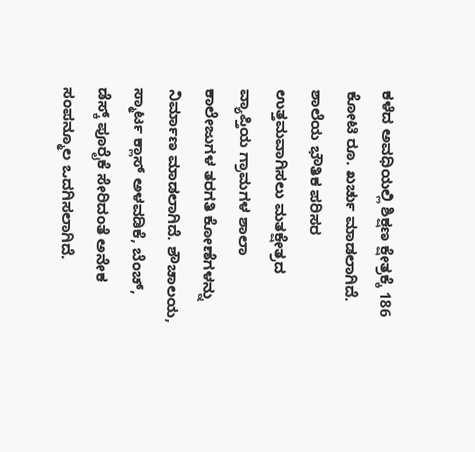ಕಳೆದ ಅವಧಿಯಲ್ಲಿ ಶಿಕ್ಷಣ ಕ್ಷೇತ್ರಕ್ಕೆ 186 ಕೋಟಿ ರೂ. ಖರ್ಚು ಮಾಡಲಾಗಿದೆ. ಶಾಲೆಯ ಭೌತಿಕ ಪರಿಸರ ಉತ್ತಮವಾಗಿಸಲು ಮತಕ್ಷೇತ್ರದ ವ್ಯಾಪ್ತಿಯ ಗ್ರಾಮಗಳ ಶಾಲಾ ಕಾಲೇಜುಗಳ ತರಗತಿ ಕೋಣೆಗಳನ್ನು ನಿರ್ಮಾಣ ಮಾಡಲಾಗಿದೆ. ಶೌಚಾಲಯ, ಸ್ಮಾರ್ಟ ಕ್ಲಾಸ್ ಅಳವಡಿಕೆ, ಬೆಂಚ್, ಡೆಸ್ಕ್ ಪೂರೈಕೆ ಸೇರಿದಂತೆ ಅನೇಕ ಸಂಪನ್ಮೂಲ ಒದಗಿಸಲಾಗಿದೆ.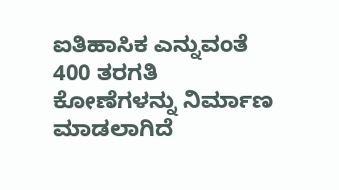ಐತಿಹಾಸಿಕ ಎನ್ನುವಂತೆ 400 ತರಗತಿ ಕೋಣೆಗಳನ್ನು ನಿರ್ಮಾಣ ಮಾಡಲಾಗಿದೆ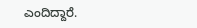ಎಂದಿದ್ದಾರೆ.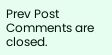Prev Post
Comments are closed.